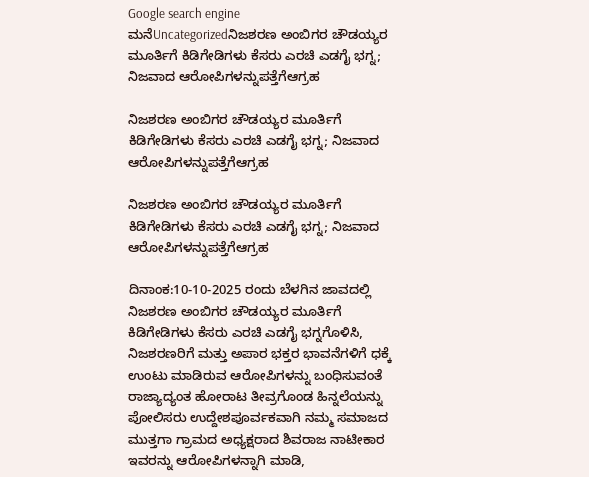Google search engine
ಮನೆUncategorizedನಿಜಶರಣ ಅಂಬಿಗರ ಚೌಡಯ್ಯರ ಮೂರ್ತಿಗೆ ಕಿಡಿಗೇಡಿಗಳು ಕೆಸರು ಎರಚಿ ಎಡಗೈ ಭಗ್ನ; ನಿಜವಾದ ಆರೋಪಿಗಳನ್ನುಪತ್ತೆಗೆಆಗ್ರಹ

ನಿಜಶರಣ ಅಂಬಿಗರ ಚೌಡಯ್ಯರ ಮೂರ್ತಿಗೆ ಕಿಡಿಗೇಡಿಗಳು ಕೆಸರು ಎರಚಿ ಎಡಗೈ ಭಗ್ನ; ನಿಜವಾದ ಆರೋಪಿಗಳನ್ನುಪತ್ತೆಗೆಆಗ್ರಹ

ನಿಜಶರಣ ಅಂಬಿಗರ ಚೌಡಯ್ಯರ ಮೂರ್ತಿಗೆ ಕಿಡಿಗೇಡಿಗಳು ಕೆಸರು ಎರಚಿ ಎಡಗೈ ಭಗ್ನ; ನಿಜವಾದ ಆರೋಪಿಗಳನ್ನುಪತ್ತೆಗೆಆಗ್ರಹ

ದಿನಾಂಕ:10-10-2025 ರಂದು ಬೆಳಗಿನ ಜಾವದಲ್ಲಿ ನಿಜಶರಣ ಅಂಬಿಗರ ಚೌಡಯ್ಯರ ಮೂರ್ತಿಗೆ ಕಿಡಿಗೇಡಿಗಳು ಕೆಸರು ಎರಚಿ ಎಡಗೈ ಭಗ್ನಗೊಳಿಸಿ, ನಿಜಶರಣರಿಗೆ ಮತ್ತು ಅಪಾರ ಭಕ್ತರ ಭಾವನೆಗಳಿಗೆ ಧಕ್ಕೆ ಉಂಟು ಮಾಡಿರುವ ಆರೋಪಿಗಳನ್ನು ಬಂಧಿಸುವಂತೆ ರಾಜ್ಯಾದ್ಯಂತ ಹೋರಾಟ ತೀವ್ರಗೊಂಡ ಹಿನ್ನಲೆಯನ್ನು ಪೋಲಿಸರು ಉದ್ದೇಶಪೂರ್ವಕವಾಗಿ ನಮ್ಮ ಸಮಾಜದ ಮುತ್ತಗಾ ಗ್ರಾಮದ ಅಧ್ಯಕ್ಷರಾದ ಶಿವರಾಜ ನಾಟೀಕಾರ ಇವರನ್ನು ಆರೋಪಿಗಳನ್ನಾಗಿ ಮಾಡಿ,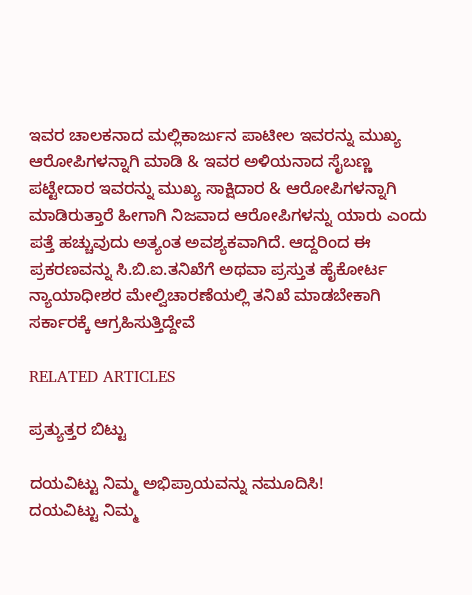ಇವರ ಚಾಲಕನಾದ ಮಲ್ಲಿಕಾರ್ಜುನ ಪಾಟೀಲ ಇವರನ್ನು ಮುಖ್ಯ ಆರೋಪಿಗಳನ್ನಾಗಿ ಮಾಡಿ & ಇವರ ಅಳಿಯನಾದ ಸೈಬಣ್ಣ ಪಟ್ಟೇದಾರ ಇವರನ್ನು ಮುಖ್ಯ ಸಾಕ್ಷಿದಾರ & ಆರೋಪಿಗಳನ್ನಾಗಿ ಮಾಡಿರುತ್ತಾರೆ ಹೀಗಾಗಿ ನಿಜವಾದ ಆರೋಪಿಗಳನ್ನು ಯಾರು ಎಂದು ಪತ್ತೆ ಹಚ್ಚುವುದು ಅತ್ಯಂತ ಅವಶ್ಯಕವಾಗಿದೆ. ಆದ್ದರಿಂದ ಈ ಪ್ರಕರಣವನ್ನು ಸಿ.ಬಿ.ಐ.ತನಿಖೆಗೆ ಅಥವಾ ಪ್ರಸ್ತುತ ಹೈಕೋರ್ಟ ನ್ಯಾಯಾಧೀಶರ ಮೇಲ್ವಿಚಾರಣೆಯಲ್ಲಿ ತನಿಖೆ ಮಾಡಬೇಕಾಗಿ ಸರ್ಕಾರಕ್ಕೆ ಆಗ್ರಹಿಸುತ್ತಿದ್ದೇವೆ

RELATED ARTICLES

ಪ್ರತ್ಯುತ್ತರ ಬಿಟ್ಟು

ದಯವಿಟ್ಟು ನಿಮ್ಮ ಅಭಿಪ್ರಾಯವನ್ನು ನಮೂದಿಸಿ!
ದಯವಿಟ್ಟು ನಿಮ್ಮ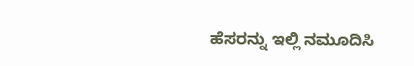ಹೆಸರನ್ನು ಇಲ್ಲಿ ನಮೂದಿಸಿ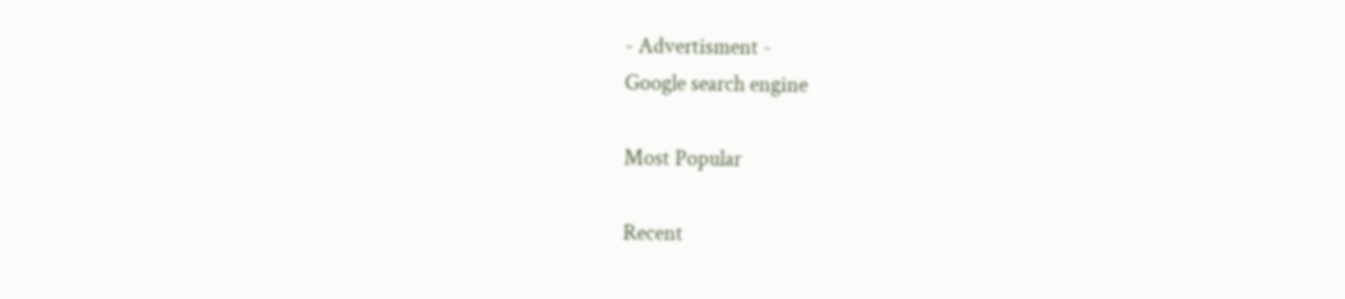- Advertisment -
Google search engine

Most Popular

Recent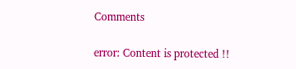Comments

error: Content is protected !!